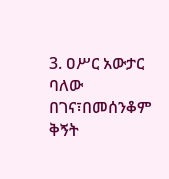3. ዐሥር አውታር ባለው በገና፣በመሰንቆም ቅኝት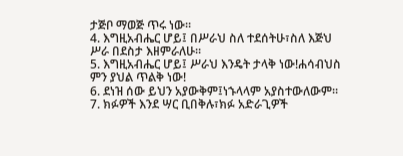ታጅቦ ማወጅ ጥሩ ነው።
4. እግዚአብሔር ሆይ፤ በሥራህ ስለ ተደሰትሁ፣ስለ እጅህ ሥራ በደስታ እዘምራለሁ።
5. እግዚአብሔር ሆይ፤ ሥራህ እንዴት ታላቅ ነው!ሐሳብህስ ምን ያህል ጥልቅ ነው!
6. ደነዝ ሰው ይህን አያውቅም፤ነኁላላም አያስተውለውም።
7. ክፉዎች እንደ ሣር ቢበቅሉ፣ክፉ አድራጊዎች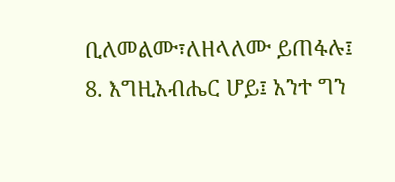ቢለመልሙ፣ለዘላለሙ ይጠፋሉ፤
8. እግዚአብሔር ሆይ፤ አንተ ግን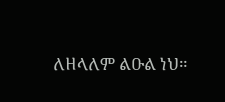ለዘላለም ልዑል ነህ።